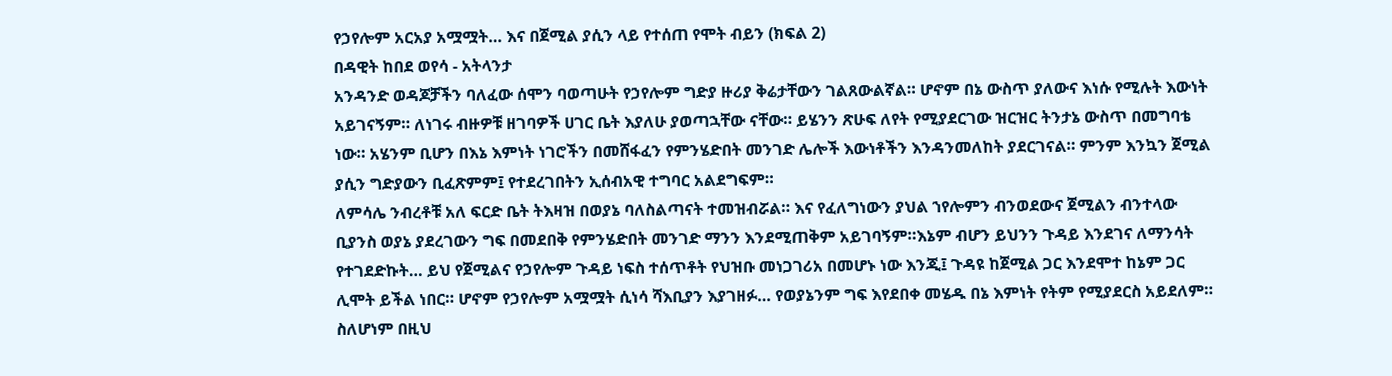የኃየሎም አርአያ አሟሟት… እና በጀሚል ያሲን ላይ የተሰጠ የሞት ብይን (ክፍል 2)
በዳዊት ከበደ ወየሳ - አትላንታ
አንዳንድ ወዳጆቻችን ባለፈው ሰሞን ባወጣሁት የኃየሎም ግድያ ዙሪያ ቅሬታቸውን ገልጸውልኛል። ሆኖም በኔ ውስጥ ያለውና እነሱ የሚሉት እውነት አይገናኝም። ለነገሩ ብዙዎቹ ዘገባዎች ሀገር ቤት እያለሁ ያወጣኋቸው ናቸው። ይሄንን ጽሁፍ ለየት የሚያደርገው ዝርዝር ትንታኔ ውስጥ በመግባቴ ነው። አሄንም ቢሆን በእኔ እምነት ነገሮችን በመሸፋፈን የምንሄድበት መንገድ ሌሎች እውነቶችን እንዳንመለከት ያደርገናል። ምንም እንኳን ጀሚል ያሲን ግድያውን ቢፈጽምም፤ የተደረገበትን ኢሰብአዊ ተግባር አልደግፍም።
ለምሳሌ ንብረቶቹ አለ ፍርድ ቤት ትእዛዝ በወያኔ ባለስልጣናት ተመዝብሯል። እና የፈለግነውን ያህል ኀየሎምን ብንወደውና ጀሚልን ብንተላው ቢያንስ ወያኔ ያደረገውን ግፍ በመደበቅ የምንሄድበት መንገድ ማንን እንደሚጠቅም አይገባኝም።እኔም ብሆን ይህንን ጉዳይ እንደገና ለማንሳት የተገደድኩት… ይህ የጀሚልና የኃየሎም ጉዳይ ነፍስ ተሰጥቶት የህዝቡ መነጋገሪአ በመሆኑ ነው እንጂ፤ ጉዳዩ ከጀሚል ጋር እንደሞተ ከኔም ጋር ሊሞት ይችል ነበር። ሆኖም የኃየሎም አሟሟት ሲነሳ ሻእቢያን እያገዘፉ… የወያኔንም ግፍ እየደበቀ መሄዱ በኔ እምነት የትም የሚያደርስ አይደለም።
ስለሆነም በዚህ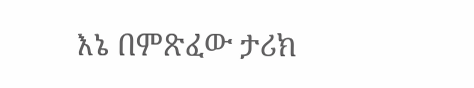እኔ በምጽፈው ታሪክ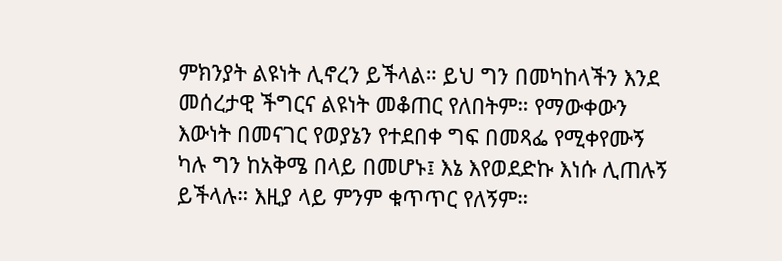ምክንያት ልዩነት ሊኖረን ይችላል። ይህ ግን በመካከላችን እንደ መሰረታዊ ችግርና ልዩነት መቆጠር የለበትም። የማውቀውን እውነት በመናገር የወያኔን የተደበቀ ግፍ በመጻፌ የሚቀየሙኝ ካሉ ግን ከአቅሜ በላይ በመሆኑ፤ እኔ እየወደድኩ እነሱ ሊጠሉኝ ይችላሉ። እዚያ ላይ ምንም ቁጥጥር የለኝም።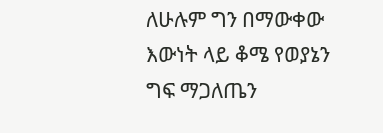ለሁሉም ግን በማውቀው እውነት ላይ ቆሜ የወያኔን ግፍ ማጋለጤን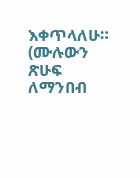እቀጥላለሁ። (ሙሉውን ጽሁፍ ለማንበብ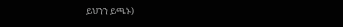ይህንን ይጫኑ)